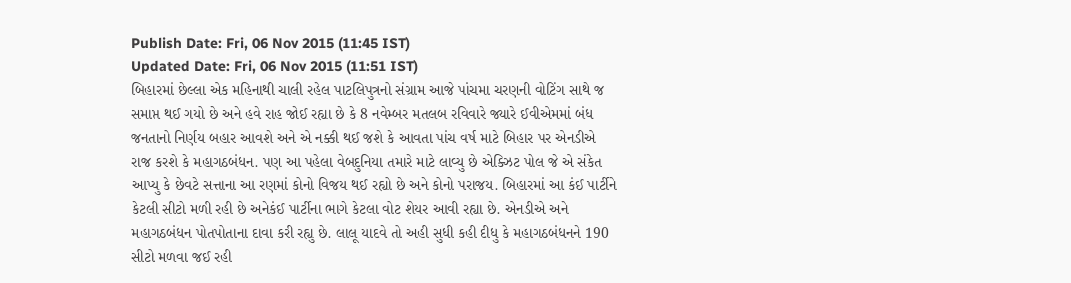Publish Date: Fri, 06 Nov 2015 (11:45 IST)
Updated Date: Fri, 06 Nov 2015 (11:51 IST)
બિહારમાં છેલ્લા એક મહિનાથી ચાલી રહેલ પાટલિપુત્રનો સંગ્રામ આજે પાંચમા ચરણની વોટિંગ સાથે જ સમાપ્ત થઈ ગયો છે અને હવે રાહ જોઈ રહ્યા છે કે 8 નવેમ્બર મતલબ રવિવારે જ્યારે ઈવીએમમાં બંધ જનતાનો નિર્ણય બહાર આવશે અને એ નક્કી થઈ જશે કે આવતા પાંચ વર્ષ માટે બિહાર પર એનડીએ રાજ કરશે કે મહાગઠબંધન. પણ આ પહેલા વેબદુનિયા તમારે માટે લાવ્યુ છે એક્ઝિટ પોલ જે એ સંકેત આપ્યુ કે છેવટે સત્તાના આ રણમાં કોનો વિજય થઈ રહ્યો છે અને કોનો પરાજય. બિહારમાં આ કંઈ પાર્ટીને કેટલી સીટો મળી રહી છે અનેકંઈ પાર્ટીના ભાગે કેટલા વોટ શેયર આવી રહ્યા છે. એનડીએ અને મહાગઠબંધન પોતપોતાના દાવા કરી રહ્યુ છે. લાલૂ યાદવે તો અહી સુધી કહી દીધુ કે મહાગઠબંધનને 190 સીટો મળવા જઈ રહી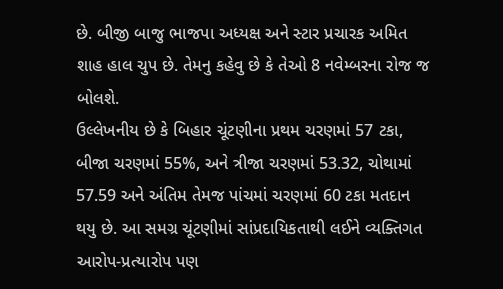છે. બીજી બાજુ ભાજપા અધ્યક્ષ અને સ્ટાર પ્રચારક અમિત શાહ હાલ ચુપ છે. તેમનુ કહેવુ છે કે તેઓ 8 નવેમ્બરના રોજ જ બોલશે.
ઉલ્લેખનીય છે કે બિહાર ચૂંટણીના પ્રથમ ચરણમાં 57 ટકા, બીજા ચરણમાં 55%, અને ત્રીજા ચરણમાં 53.32, ચોથામાં 57.59 અને અંતિમ તેમજ પાંચમાં ચરણમાં 60 ટકા મતદાન થયુ છે. આ સમગ્ર ચૂંટણીમાં સાંપ્રદાયિકતાથી લઈને વ્યક્તિગત આરોપ-પ્રત્યારોપ પણ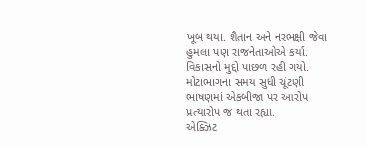ખૂબ થયા. શૈતાન અને નરભક્ષી જેવા હુમલા પણ રાજનેતાઓએ કર્યા. વિકાસનો મુદ્દો પાછળ રહી ગયો. મોટાભાગના સમય સુધી ચૂંટણી ભાષણમાં એકબીજા પર આરોપ પ્રત્યારોપ જ થતા રહ્યા.
એક્ઝિટ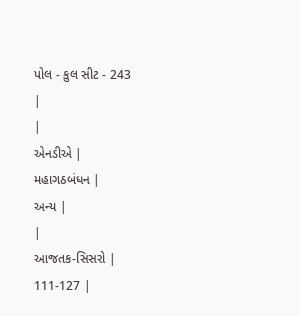પોલ - કુલ સીટ - 243
|
|
એનડીએ |
મહાગઠબંધન |
અન્ય |
|
આજતક-સિસરો |
111-127 |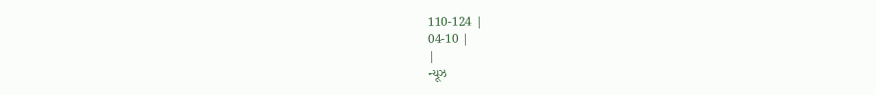110-124 |
04-10 |
|
ન્યૂઝ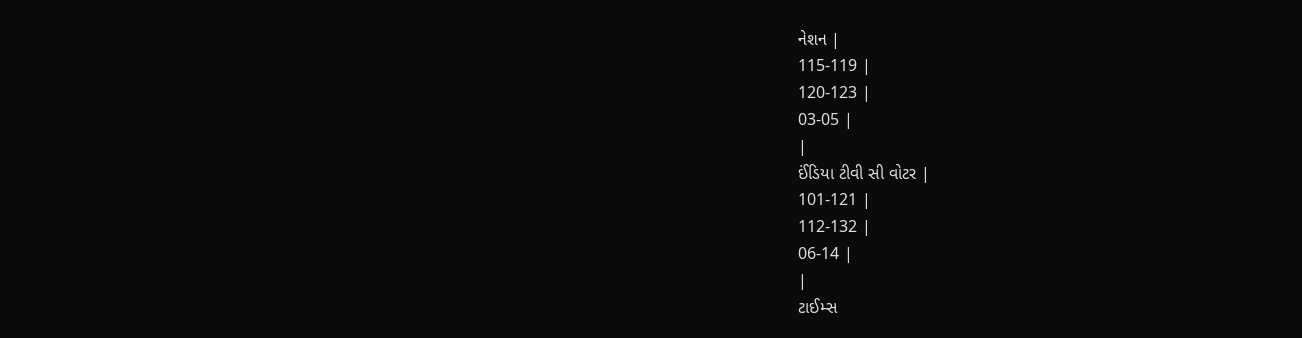નેશન |
115-119 |
120-123 |
03-05 |
|
ઈંડિયા ટીવી સી વોટર |
101-121 |
112-132 |
06-14 |
|
ટાઈમ્સ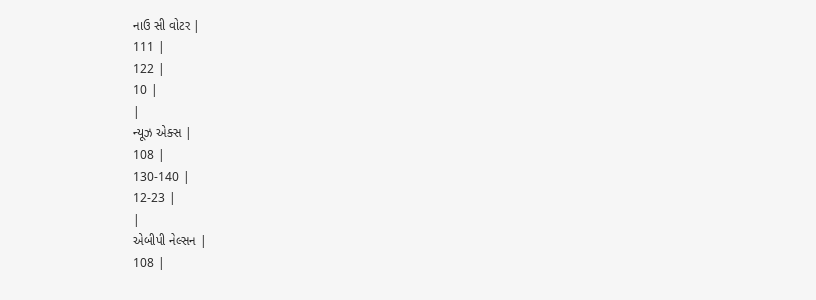નાઉ સી વોટર |
111 |
122 |
10 |
|
ન્યૂઝ એક્સ |
108 |
130-140 |
12-23 |
|
એબીપી નેલ્સન |
108 |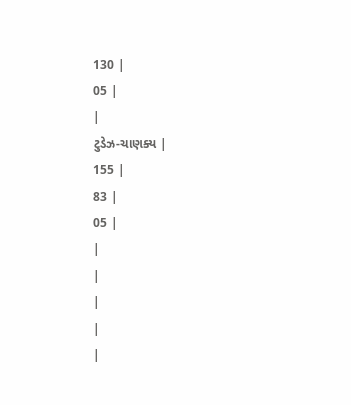130 |
05 |
|
ટુડેઝ-ચાણક્ય |
155 |
83 |
05 |
|
|
|
|
|